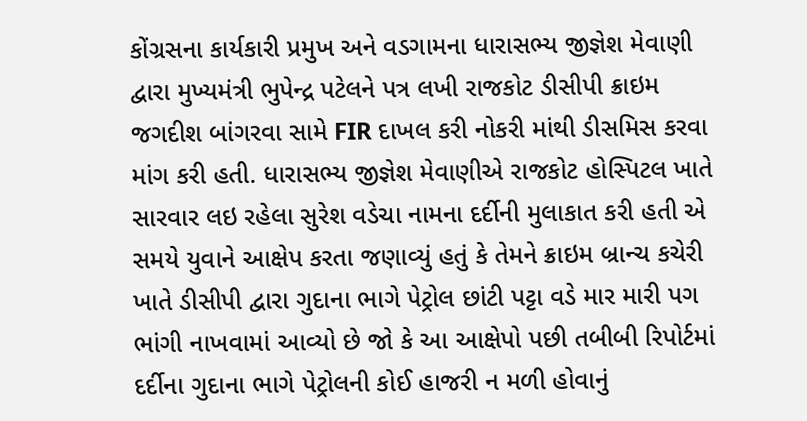કોંગ્રસના કાર્યકારી પ્રમુખ અને વડગામના ધારાસભ્ય જીજ્ઞેશ મેવાણી દ્વારા મુખ્યમંત્રી ભુપેન્દ્ર પટેલને પત્ર લખી રાજકોટ ડીસીપી ક્રાઇમ જગદીશ બાંગરવા સામે FIR દાખલ કરી નોકરી માંથી ડીસમિસ કરવા માંગ કરી હતી. ધારાસભ્ય જીજ્ઞેશ મેવાણીએ રાજકોટ હોસ્પિટલ ખાતે સારવાર લઇ રહેલા સુરેશ વડેચા નામના દર્દીની મુલાકાત કરી હતી એ સમયે યુવાને આક્ષેપ કરતા જણાવ્યું હતું કે તેમને ક્રાઇમ બ્રાન્ચ કચેરી ખાતે ડીસીપી દ્વારા ગુદાના ભાગે પેટ્રોલ છાંટી પટ્ટા વડે માર મારી પગ ભાંગી નાખવામાં આવ્યો છે જો કે આ આક્ષેપો પછી તબીબી રિપોર્ટમાં દર્દીના ગુદાના ભાગે પેટ્રોલની કોઈ હાજરી ન મળી હોવાનું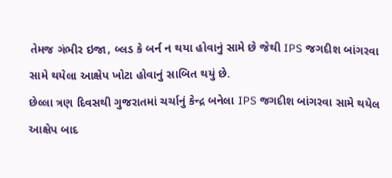તેમજ ગંભીર ઇજા, બ્લડ કે બર્ન ન થયા હોવાનું સામે છે જેથી IPS જગદીશ બાંગરવા સામે થયેલા આક્ષેપ ખોટા હોવાનું સાબિત થયું છે.
છેલ્લા ત્રણ દિવસથી ગુજરાતમાં ચર્ચાનું કેન્દ્ર બનેલા IPS જગદીશ બાંગરવા સામે થયેલ આક્ષેપ બાદ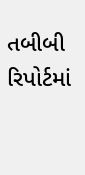તબીબી રિપોર્ટમાં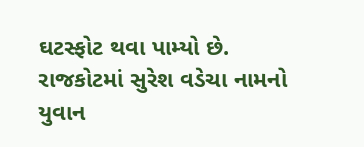ઘટસ્ફોટ થવા પામ્યો છે. રાજકોટમાં સુરેશ વડેચા નામનો યુવાન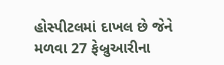હોસ્પીટલમાં દાખલ છે જેને મળવા 27 ફેબ્રુઆરીના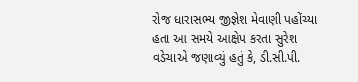રોજ ધારાસભ્ય જીજ્ઞેશ મેવાણી પહોંચ્યા હતા આ સમયે આક્ષેપ કરતા સુરેશ વડેચાએ જણાવ્યું હતું કે, ડી.સી.પી.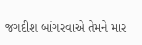જગદીશ બાંગરવાએ તેમને માર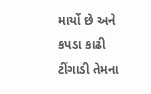માર્યો છે અને કપડા કાઢી ટીંગાડી તેમના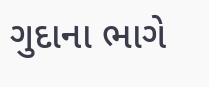ગુદાના ભાગે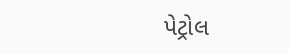પેટ્રોલ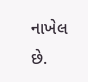નાખેલ છે.